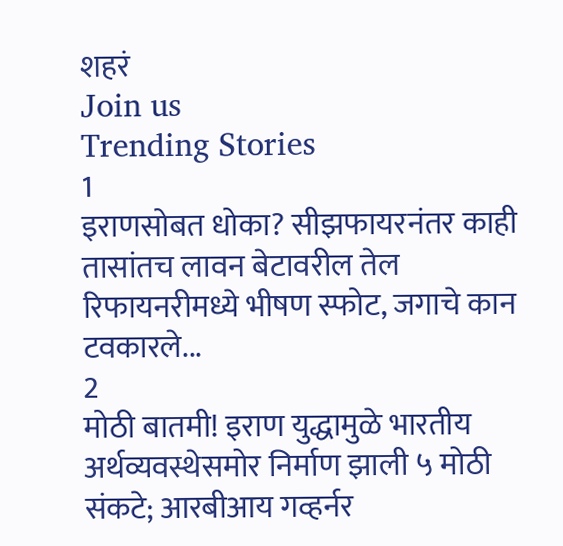शहरं
Join us
Trending Stories
1
इराणसोबत धोका? सीझफायरनंतर काही तासांतच लावन बेटावरील तेल रिफायनरीमध्ये भीषण स्फोट, जगाचे कान टवकारले...
2
मोठी बातमी! इराण युद्धामुळे भारतीय अर्थव्यवस्थेसमोर निर्माण झाली ५ मोठी संकटे; आरबीआय गव्हर्नर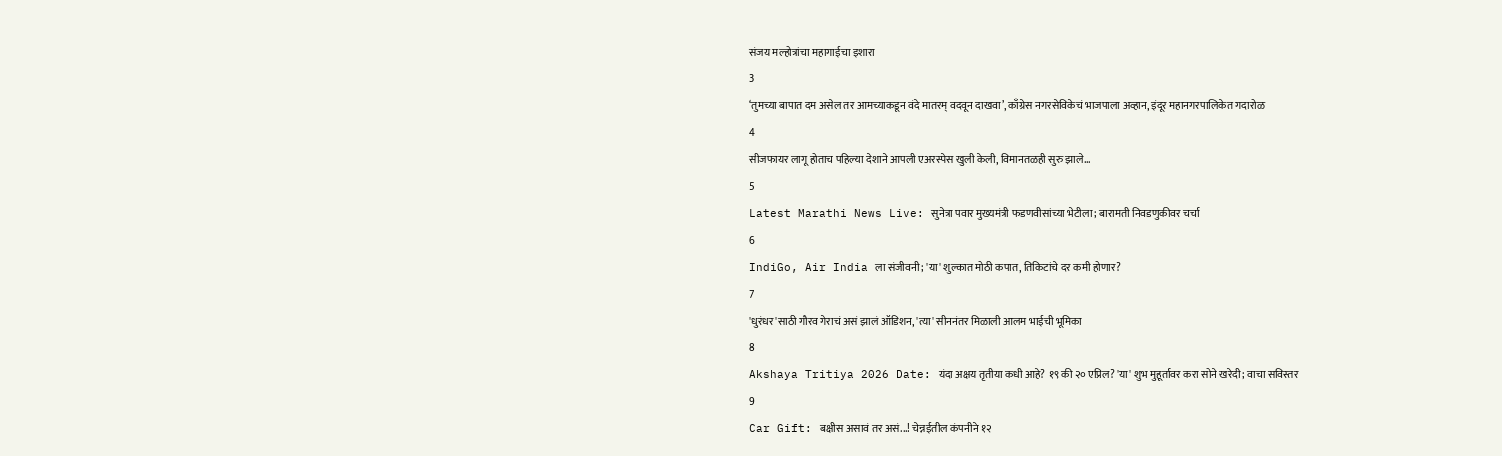संजय मल्होत्रांचा महागाईचा इशारा
3
‘तुमच्या बापात दम असेल तर आमच्याकडून वंदे मातरम् वदवून दाखवा’, काँग्रेस नगरसेविकेचं भाजपाला अव्हान, इंदूर महानगरपालिकेत गदारोळ
4
सीजफायर लागू होताच पहिल्या देशाने आपली एअरस्पेस खुली केली, विमानतळही सुरु झाले...
5
Latest Marathi News Live: सुनेत्रा पवार मुख्यमंत्री फडणवीसांच्या भेटीला; बारामती निवडणुकीवर चर्चा
6
IndiGo, Air India ला संजीवनी; 'या' शुल्कात मोठी कपात, तिकिटांचे दर कमी होणार?
7
'धुरंधर'साठी गौरव गेराचं असं झालं ऑडिशन, 'त्या' सीननंतर मिळाली आलम भाईची भूमिका
8
Akshaya Tritiya 2026 Date: यंदा अक्षय तृतीया कधी आहे? १९ की २० एप्रिल? 'या' शुभ मुहूर्तावर करा सोने खरेदी; वाचा सविस्तर
9
Car Gift: बक्षीस असावं तर असं...! चेन्नईतील कंपनीने १२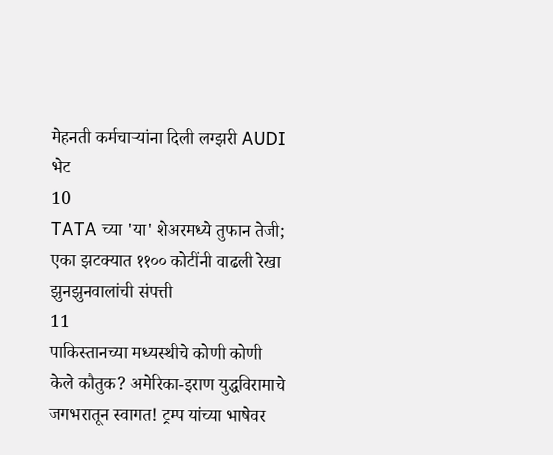मेहनती कर्मचाऱ्यांना दिली लग्झरी AUDI भेट
10
TATA च्या 'या' शेअरमध्ये तुफान तेजी; एका झटक्यात ११०० कोटींनी वाढली रेखा झुनझुनवालांची संपत्ती
11
पाकिस्तानच्या मध्यस्थीचे कोणी कोणी केले कौतुक? अमेरिका-इराण युद्धविरामाचे जगभरातून स्वागत! ट्रम्प यांच्या भाषेवर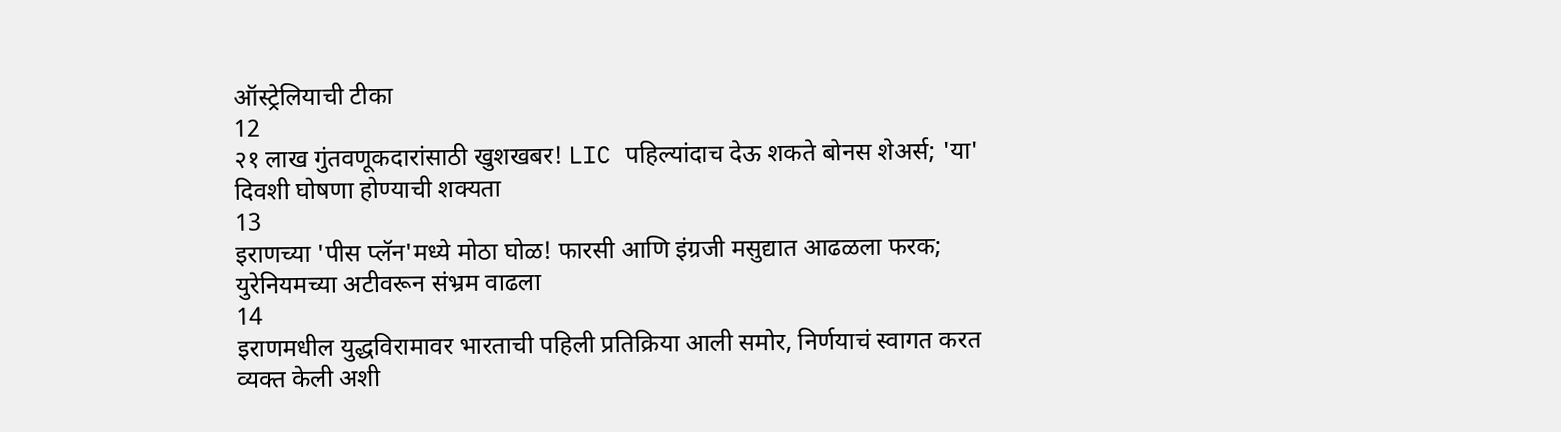ऑस्ट्रेलियाची टीका
12
२१ लाख गुंतवणूकदारांसाठी खुशखबर! LIC पहिल्यांदाच देऊ शकते बोनस शेअर्स; 'या' दिवशी घोषणा होण्याची शक्यता
13
इराणच्या 'पीस प्लॅन'मध्ये मोठा घोळ! फारसी आणि इंग्रजी मसुद्यात आढळला फरक; युरेनियमच्या अटीवरून संभ्रम वाढला
14
इराणमधील युद्धविरामावर भारताची पहिली प्रतिक्रिया आली समोर, निर्णयाचं स्वागत करत व्यक्त केली अशी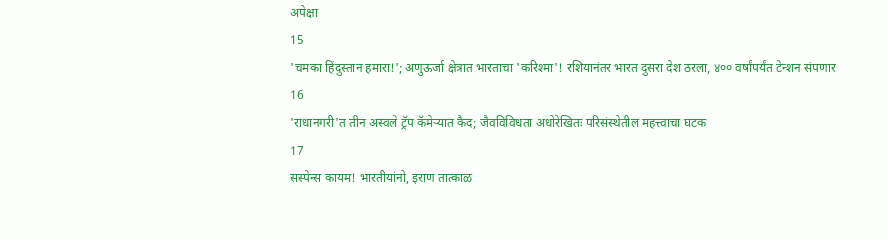अपेक्षा
15
'चमका हिंदुस्तान हमारा!'; अणुऊर्जा क्षेत्रात भारताचा 'करिश्मा'! रशियानंतर भारत दुसरा देश ठरला, ४०० वर्षांपर्यंत टेन्शन संपणार
16
'राधानगरी'त तीन अस्वले ट्रॅप कॅमेऱ्यात कैद; जैवविविधता अधोरेखितः परिसंस्थेतील महत्त्वाचा घटक
17
सस्पेन्स कायम! भारतीयांनो, इराण तात्काळ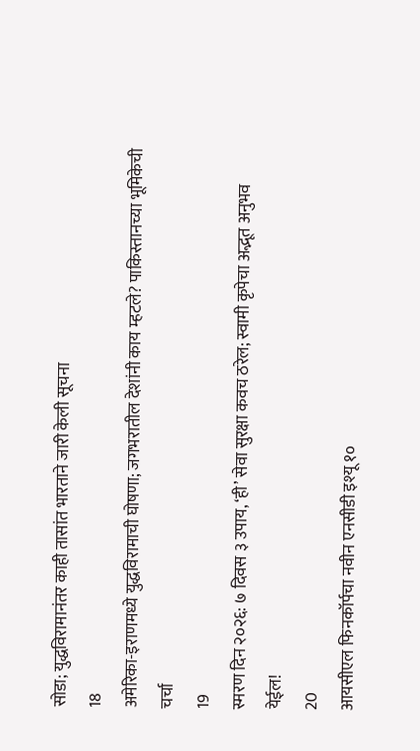सोडा; युद्धविरामानंतर काही तासांत भारताने जारी केली सूचना
18
अमेरिका-इराणमध्ये युद्धविरामाची घोषणा; जगभरातील देशांनी काय म्हटले? पाकिस्तानच्या भूमिकेची चर्चा
19
स्मरण दिन २०२६: ७ दिवस ३ उपाय, ‘ही’ सेवा सुरक्षा कवच ठरेल; स्वामी कृपेचा अद्भूत अनुभव येईल!
20
आयसीएल फिनकॉर्पचा नवीन एनसीडी इश्यू १०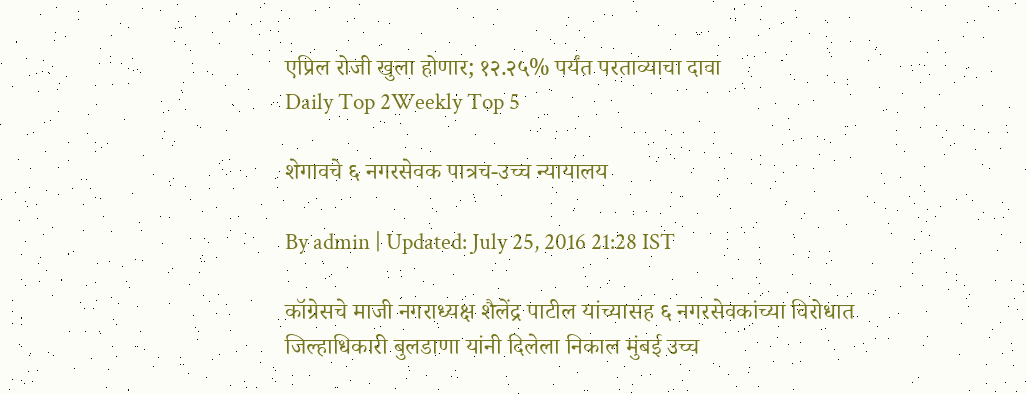एप्रिल रोजी खुला होणार; १२.२५% पर्यंत परताव्याचा दावा
Daily Top 2Weekly Top 5

शेगावचे ६ नगरसेवक पात्रच-उच्च न्यायालय

By admin | Updated: July 25, 2016 21:28 IST

कॉग्रेसचे माजी नगराध्यक्ष शैलेंद्र पाटील यांच्यासह ६ नगरसेवकांच्या विरोधात जिल्हाधिकारी बुलडाणा यांनी दिलेला निकाल मुंबई उच्च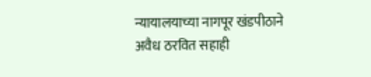न्यायालयाच्या नागपूर खंडपीठाने अवैध ठरवित सहाही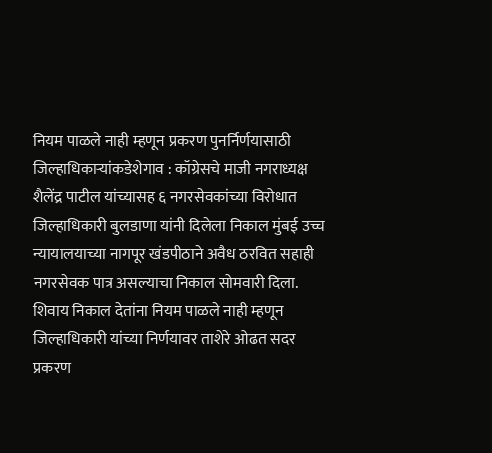नियम पाळले नाही म्हणून प्रकरण पुनर्निर्णयासाठी जिल्हाधिकाऱ्यांकडेशेगाव : कॉग्रेसचे माजी नगराध्यक्ष शैलेंद्र पाटील यांच्यासह ६ नगरसेवकांच्या विरोधात जिल्हाधिकारी बुलडाणा यांनी दिलेला निकाल मुंबई उच्च न्यायालयाच्या नागपूर खंडपीठाने अवैध ठरवित सहाही नगरसेवक पात्र असल्याचा निकाल सोमवारी दिला. शिवाय निकाल देतांना नियम पाळले नाही म्हणून जिल्हाधिकारी यांच्या निर्णयावर ताशेरे ओढत सदर प्रकरण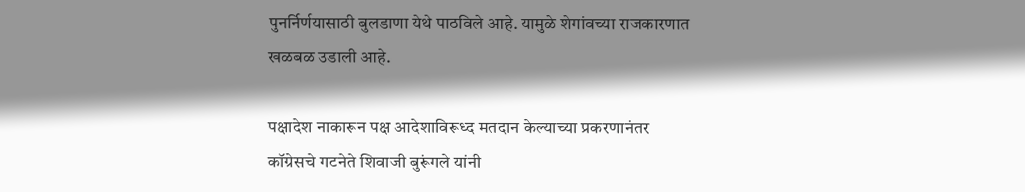पुनर्निर्णयासाठी बुलडाणा येथे पाठविले आहे. यामुळे शेगांवच्या राजकारणात खळबळ उडाली आहे.

पक्षादेश नाकारून पक्ष आदेशाविरूध्द मतदान केल्याच्या प्रकरणानंतर कॉग्रेसचे गटनेते शिवाजी बुरूंगले यांनी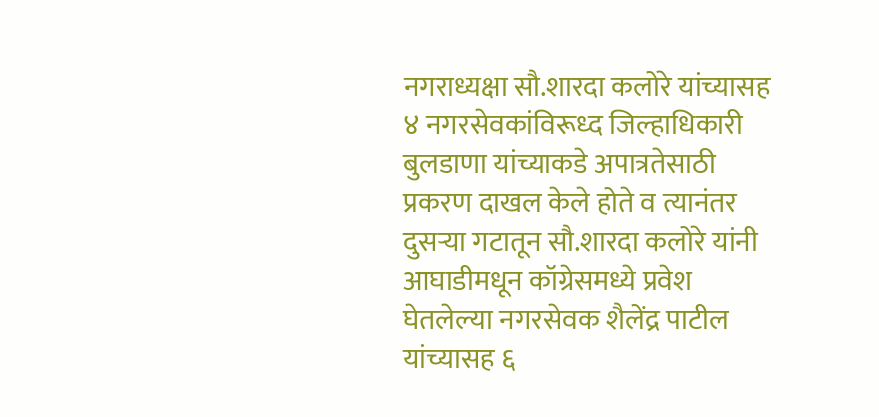नगराध्यक्षा सौ.शारदा कलोरे यांच्यासह ४ नगरसेवकांविरूध्द जिल्हाधिकारी बुलडाणा यांच्याकडे अपात्रतेसाठी प्रकरण दाखल केले होते व त्यानंतर दुसऱ्या गटातून सौ.शारदा कलोरे यांनी आघाडीमधून कॉग्रेसमध्ये प्रवेश घेतलेल्या नगरसेवक शैलेंद्र पाटील यांच्यासह ६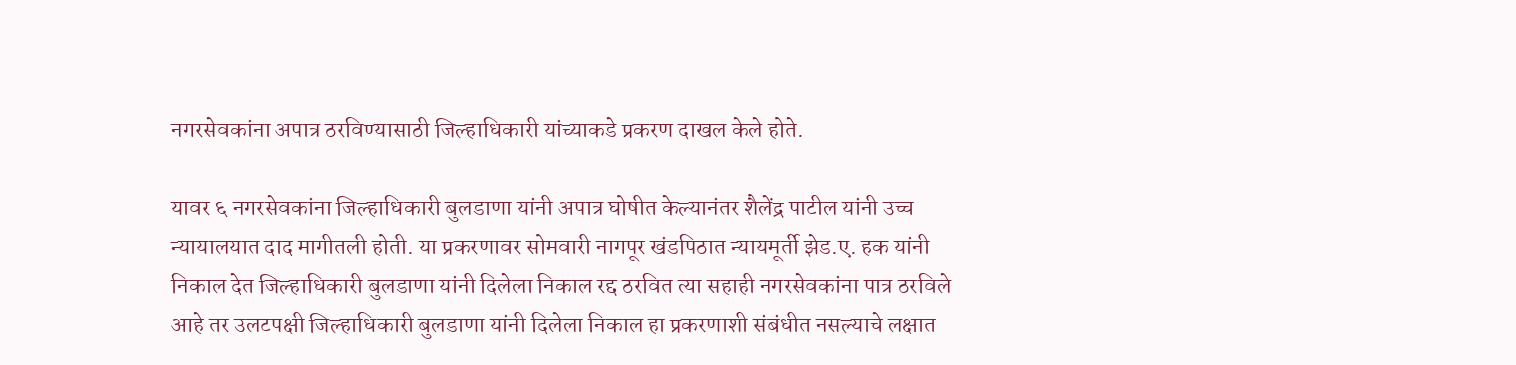नगरसेवकांना अपात्र ठरविण्यासाठी जिल्हाधिकारी यांच्याकडे प्रकरण दाखल केले होते.

यावर ६ नगरसेवकांना जिल्हाधिकारी बुलडाणा यांनी अपात्र घोषीत केल्यानंतर शैलेंद्र पाटील यांनी उच्च न्यायालयात दाद मागीतली होती. या प्रकरणावर सोमवारी नागपूर खंडपिठात न्यायमूर्ती झेड.ए. हक यांनी निकाल देत जिल्हाधिकारी बुलडाणा यांनी दिलेला निकाल रद्द ठरवित त्या सहाही नगरसेवकांना पात्र ठरविले आहे तर उलटपक्षी जिल्हाधिकारी बुलडाणा यांनी दिलेला निकाल हा प्रकरणाशी संबंधीत नसल्याचे लक्षात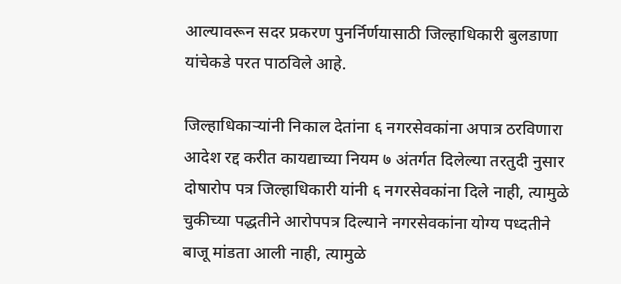आल्यावरून सदर प्रकरण पुनर्निर्णयासाठी जिल्हाधिकारी बुलडाणा यांचेकडे परत पाठविले आहे.

जिल्हाधिकाऱ्यांनी निकाल देतांना ६ नगरसेवकांना अपात्र ठरविणारा आदेश रद्द करीत कायद्याच्या नियम ७ अंतर्गत दिलेल्या तरतुदी नुसार दोषारोप पत्र जिल्हाधिकारी यांनी ६ नगरसेवकांना दिले नाही, त्यामुळे चुकीच्या पद्धतीने आरोपपत्र दिल्याने नगरसेवकांना योग्य पध्दतीने बाजू मांडता आली नाही, त्यामुळे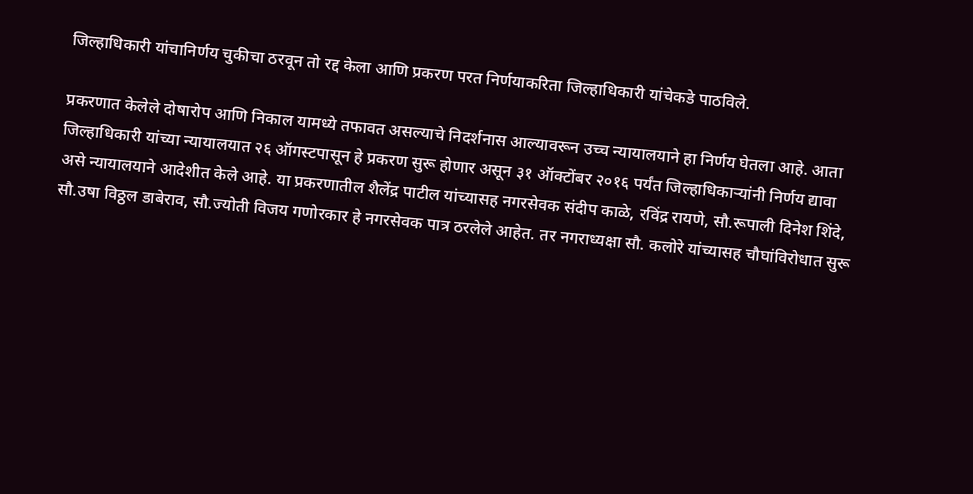जिल्हाधिकारी यांचानिर्णय चुकीचा ठरवून तो रद्द केला आणि प्रकरण परत निर्णयाकरिता जिल्हाधिकारी यांचेकडे पाठविले.

प्रकरणात केलेले दोषारोप आणि निकाल यामध्ये तफावत असल्याचे निदर्शनास आल्यावरून उच्च न्यायालयाने हा निर्णय घेतला आहे. आता जिल्हाधिकारी यांच्या न्यायालयात २६ ऑगस्टपासून हे प्रकरण सुरू होणार असून ३१ ऑक्टोंबर २०१६ पर्यंत जिल्हाधिकाऱ्यांनी निर्णय द्यावा असे न्यायालयाने आदेशीत केले आहे. या प्रकरणातील शैलेंद्र पाटील यांच्यासह नगरसेवक संदीप काळे, रविंद्र रायणे, सौ.रूपाली दिनेश शिंदे, सौ.उषा विठ्ठल डाबेराव, सौ.ज्योती विजय गणोरकार हे नगरसेवक पात्र ठरलेले आहेत. तर नगराध्यक्षा सौ. कलोरे यांच्यासह चौघांविरोधात सुरू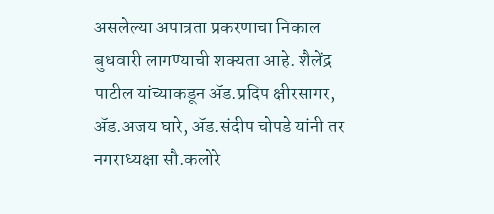असलेल्या अपात्रता प्रकरणाचा निकाल बुधवारी लागण्याची शक्यता आहे. शैलेंद्र पाटील यांच्याकडून अ‍ॅड.प्रदिप क्षीरसागर, अ‍ॅड.अजय घारे, अ‍ॅड.संदीप चोपडे यांनी तर नगराध्यक्षा सौ.कलोरे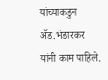यांच्याकडुन अ‍ॅड.भंडारकर यांनी काम पाहिले.